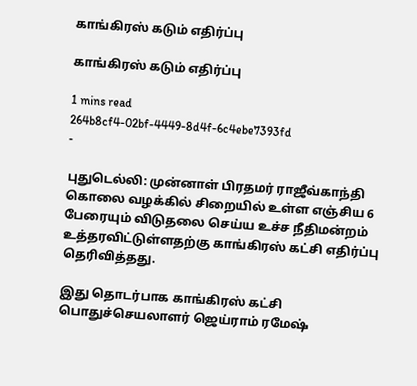காங்கிரஸ் கடும் எதிர்ப்பு

காங்கிரஸ் கடும் எதிர்ப்பு

1 mins read
264b8cf4-02bf-4449-8d4f-6c4ebe7393fd
-

புதுடெல்லி: முன்னாள் பிரதமர் ராஜீவ்காந்தி கொலை வழக்கில் சிறையில் உள்ள எஞ்சிய 6 பேரையும் விடுதலை செய்ய உச்ச நீதிமன்றம் உத்தரவிட்டுள்ளதற்கு காங்கிரஸ் கட்சி எதிர்ப்பு தெரிவித்தது.

இது தொடர்பாக காங்கிரஸ் கட்சி பொதுச்செயலாளர் ஜெய்ராம் ரமேஷ்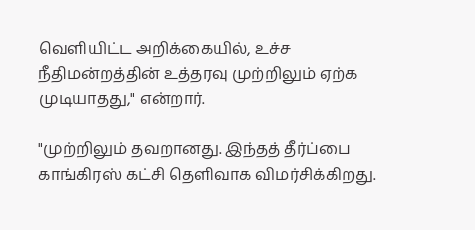வெளியிட்ட அறிக்கையில், உச்ச நீதிமன்றத்தின் உத்தரவு முற்றிலும் ஏற்க முடியாதது," என்றார்.

"முற்றிலும் தவறானது. இந்தத் தீர்ப்பை காங்கிரஸ் கட்சி தெளிவாக விமர்சிக்கிறது.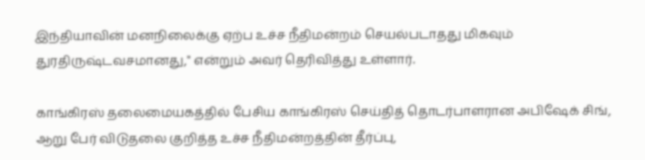இந்தியாவின் மனநிலைக்கு ஏற்ப உச்ச நீதிமன்றம் செயல்படாதது மிகவும் துரதிருஷ்டவசமானது," என்றும் அவர் தெரிவித்து உள்ளார்.

காங்கிரஸ் தலைமையகத்தில் பேசிய காங்கிரஸ் செய்தித் தொடர்பாளரான அபிஷேக் சிங், ஆறு பேர் விடுதலை குறித்த உச்ச நீதிமன்றத்தின் தீர்ப்பு,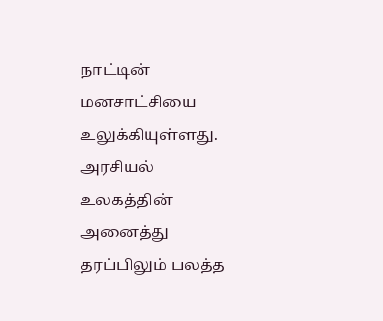நாட்டின் மனசாட்சியை உலுக்கியுள்ளது. அரசியல் உலகத்தின் அனைத்து தரப்பிலும் பலத்த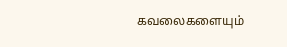கவலைகளையும்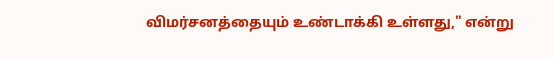விமர்சனத்தையும் உண்டாக்கி உள்ளது," என்று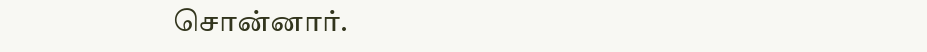சொன்னார்.